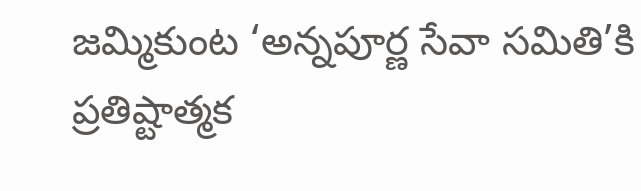జమ్మికుంట ‘అన్నపూర్ణ సేవా సమితి’కి ప్రతిష్టాత్మక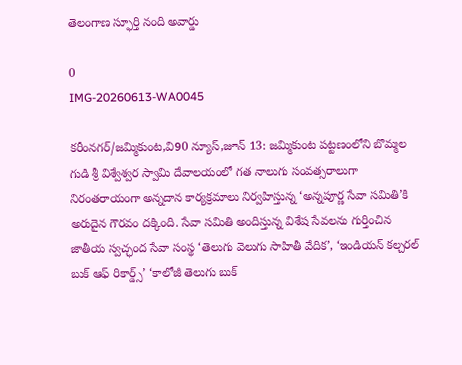తెలంగాణ స్ఫూర్తి నంది అవార్డు

0
IMG-20260613-WA0045

కరీంనగర్/జమ్మికుంట,వి90 న్యూస్,జూన్ 13: జమ్మికుంట పట్టణంలోని బొమ్మల గుడి శ్రీ విశ్వేశ్వర స్వామి దేవాలయంలో గత నాలుగు సంవత్సరాలుగా నిరంతరాయంగా అన్నదాన కార్యక్రమాలు నిర్వహిస్తున్న ‘అన్నపూర్ణ సేవా సమితి’కి అరుదైన గౌరవం దక్కింది. సేవా సమితి అందిస్తున్న విశేష సేవలను గుర్తించిన జాతీయ స్వచ్ఛంద సేవా సంస్థ ‘తెలుగు వెలుగు సాహితీ వేదిక’, ‘ఇండియన్ కల్చరల్ బుక్ ఆఫ్ రికార్డ్స్’ ‘కాలోజీ తెలుగు బుక్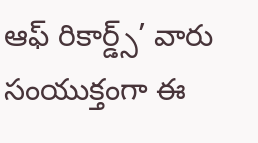ఆఫ్ రికార్డ్స్’ వారు సంయుక్తంగా ఈ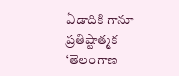ఏడాదికి గానూ ప్రతిష్టాత్మక ‘తెలంగాణ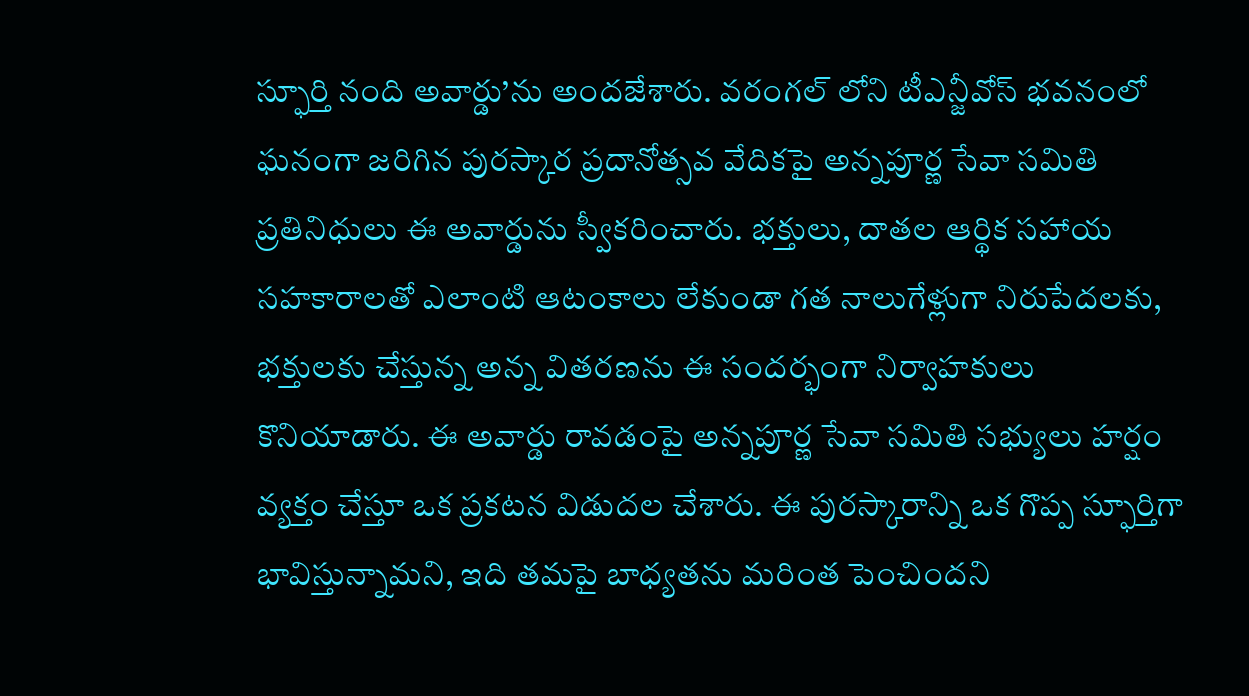స్ఫూర్తి నంది అవార్డు’ను అందజేశారు. వరంగల్ లోని టీఎన్జీవోస్ భవనంలో ఘనంగా జరిగిన పురస్కార ప్రదానోత్సవ వేదికపై అన్నపూర్ణ సేవా సమితి ప్రతినిధులు ఈ అవార్డును స్వీకరించారు. భక్తులు, దాతల ఆర్థిక సహాయ సహకారాలతో ఎలాంటి ఆటంకాలు లేకుండా గత నాలుగేళ్లుగా నిరుపేదలకు, భక్తులకు చేస్తున్న అన్న వితరణను ఈ సందర్భంగా నిర్వాహకులు కొనియాడారు. ఈ అవార్డు రావడంపై అన్నపూర్ణ సేవా సమితి సభ్యులు హర్షం వ్యక్తం చేస్తూ ఒక ప్రకటన విడుదల చేశారు. ఈ పురస్కారాన్ని ఒక గొప్ప స్ఫూర్తిగా భావిస్తున్నామని, ఇది తమపై బాధ్యతను మరింత పెంచిందని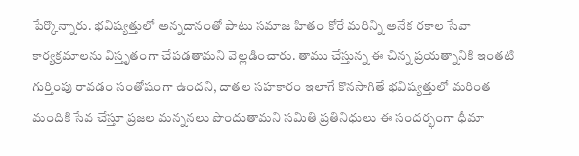పేర్కొన్నారు. భవిష్యత్తులో అన్నదానంతో పాటు సమాజ హితం కోరే మరిన్ని అనేక రకాల సేవా కార్యక్రమాలను విస్తృతంగా చేపడతామని వెల్లడించారు. తాము చేస్తున్న ఈ చిన్న ప్రయత్నానికి ఇంతటి గుర్తింపు రావడం సంతోషంగా ఉందని, దాతల సహకారం ఇలాగే కొనసాగితే భవిష్యత్తులో మరింత మందికి సేవ చేస్తూ ప్రజల మన్ననలు పొందుతామని సమితి ప్రతినిధులు ఈ సందర్భంగా ధీమా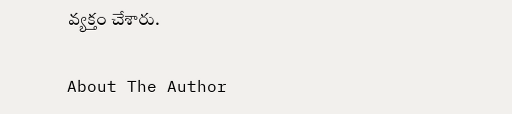వ్యక్తం చేశారు.

About The Author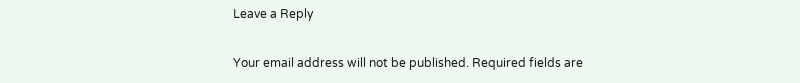Leave a Reply

Your email address will not be published. Required fields are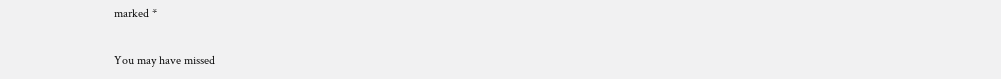marked *

You may have missed